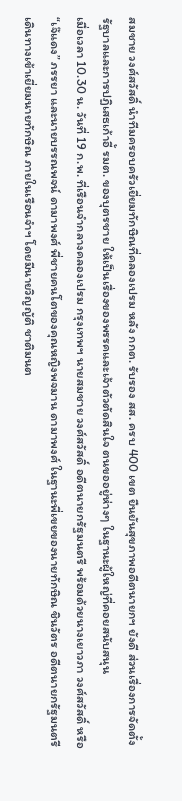สมชาย วงศ์สวัสดิ์ นำทีมครอบครัวเยี่ยมทักษิณที่คลองเปรม หลัง กกต. รับรอง สส. ครบ 400 เขต ยืนยันสุขภาพอดีตนายกฯ ยังดี ส่วนเรื่องการจัดตั้งรัฐบาลและการปฏิเสธเก้าอี้ รมต. ของบุตรชาย ให้เป็นเรื่องของพรรคและเจ้าตัวตัดสินใจ ตนขออยู่ห่างๆ ในฐานะผู้ใหญ่ที่คอยสนับสนุน
เมื่อเวลา 10.30 น. วันที่ 19 ก.พ. ที่เรือนจำกลางคลองเปรม กรุงเทพฯ นายสมชาย วงศ์สวัสดิ์ อดีตนายกรัฐมนตรี พร้อมด้วยนางเยาวภา วงศ์สวัสดิ์ หรือ “เจ๊แดง” ภรรยา และนายบรรณพจน์ ดามาพงศ์ พี่ชายคนโตของคุณหญิงพจมาน ดามาพงศ์ ในฐานะพี่เขยของนายทักษิณ ชินวัตร อดีตนายกรัฐมนตรี เดินทางเข้าเยี่ยมนายทักษิณ ภายในเรือนจำฯ โดยมีนายวิญญัติ ชาติมนต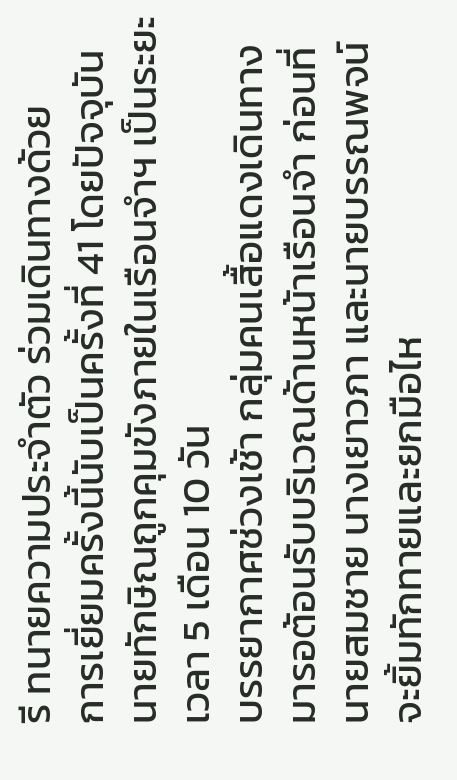รี ทนายความประจำตัว ร่วมเดินทางด้วย
การเยี่ยมครั้งนี้นับเป็นครั้งที่ 41 โดยปัจจุบันนายทักษิณถูกคุมขังภายในเรือนจำฯ เป็นระยะเวลา 5 เดือน 10 วัน
บรรยากาศช่วงเช้า กลุ่มคนเสื้อแดงเดินทางมารอต้อนรับบริเวณด้านหน้าเรือนจำ ก่อนที่นายสมชาย นางเยาวภา และนายบรรณพจน์ จะยิ้มทักทายและยกมือไห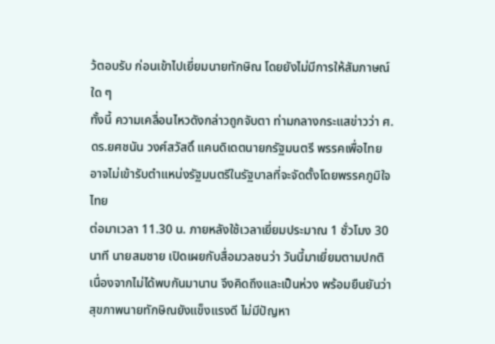ว้ตอบรับ ก่อนเข้าไปเยี่ยมนายทักษิณ โดยยังไม่มีการให้สัมภาษณ์ใด ๆ
ทั้งนี้ ความเคลื่อนไหวดังกล่าวถูกจับตา ท่ามกลางกระแสข่าวว่า ศ.ดร.ยศชนัน วงศ์สวัสดิ์ แคนดิเดตนายกรัฐมนตรี พรรคเพื่อไทย อาจไม่เข้ารับตำแหน่งรัฐมนตรีในรัฐบาลที่จะจัดตั้งโดยพรรคภูมิใจไทย
ต่อมาเวลา 11.30 น. ภายหลังใช้เวลาเยี่ยมประมาณ 1 ชั่วโมง 30 นาที นายสมชาย เปิดเผยกับสื่อมวลชนว่า วันนี้มาเยี่ยมตามปกติ เนื่องจากไม่ได้พบกันมานาน จึงคิดถึงและเป็นห่วง พร้อมยืนยันว่า สุขภาพนายทักษิณยังแข็งแรงดี ไม่มีปัญหา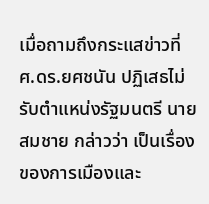เมื่อถามถึงกระแสข่าวที่ ศ.ดร.ยศชนัน ปฏิเสธไม่รับตำแหน่งรัฐมนตรี นายสมชาย กล่าวว่า เป็นเรื่องของการเมืองและ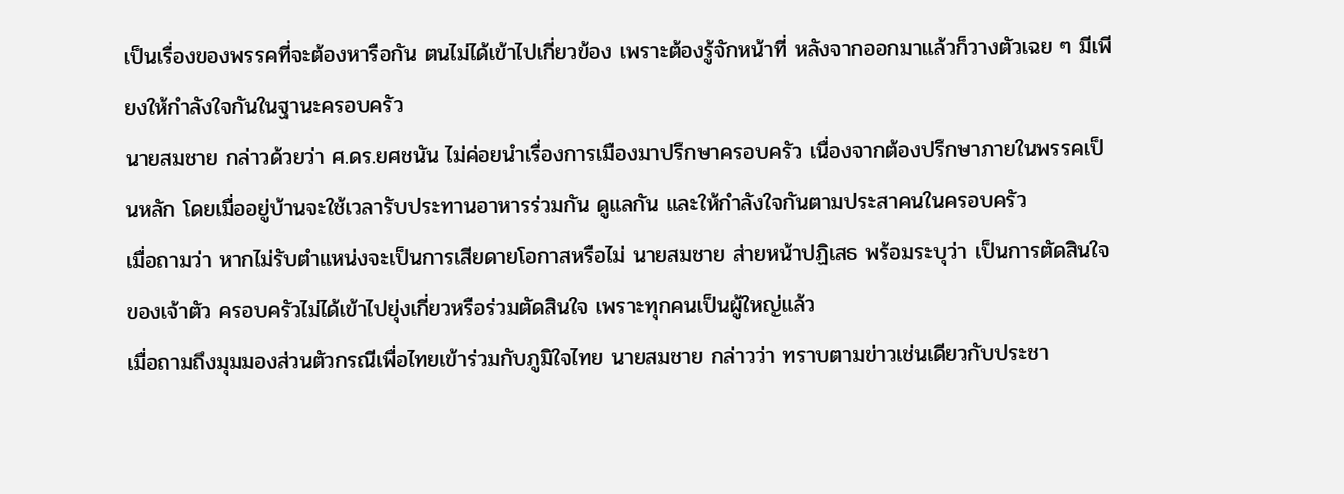เป็นเรื่องของพรรคที่จะต้องหารือกัน ตนไม่ได้เข้าไปเกี่ยวข้อง เพราะต้องรู้จักหน้าที่ หลังจากออกมาแล้วก็วางตัวเฉย ๆ มีเพียงให้กำลังใจกันในฐานะครอบครัว
นายสมชาย กล่าวด้วยว่า ศ.ดร.ยศชนัน ไม่ค่อยนำเรื่องการเมืองมาปรึกษาครอบครัว เนื่องจากต้องปรึกษาภายในพรรคเป็นหลัก โดยเมื่ออยู่บ้านจะใช้เวลารับประทานอาหารร่วมกัน ดูแลกัน และให้กำลังใจกันตามประสาคนในครอบครัว
เมื่อถามว่า หากไม่รับตำแหน่งจะเป็นการเสียดายโอกาสหรือไม่ นายสมชาย ส่ายหน้าปฏิเสธ พร้อมระบุว่า เป็นการตัดสินใจของเจ้าตัว ครอบครัวไม่ได้เข้าไปยุ่งเกี่ยวหรือร่วมตัดสินใจ เพราะทุกคนเป็นผู้ใหญ่แล้ว
เมื่อถามถึงมุมมองส่วนตัวกรณีเพื่อไทยเข้าร่วมกับภูมิใจไทย นายสมชาย กล่าวว่า ทราบตามข่าวเช่นเดียวกับประชา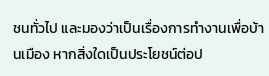ชนทั่วไป และมองว่าเป็นเรื่องการทำงานเพื่อบ้านเมือง หากสิ่งใดเป็นประโยชน์ต่อป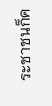ระชาชนก็ค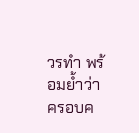วรทำ พร้อมย้ำว่า ครอบค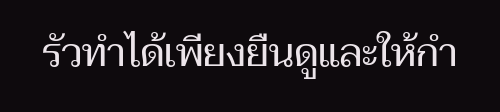รัวทำได้เพียงยืนดูและให้กำ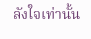ลังใจเท่านั้น